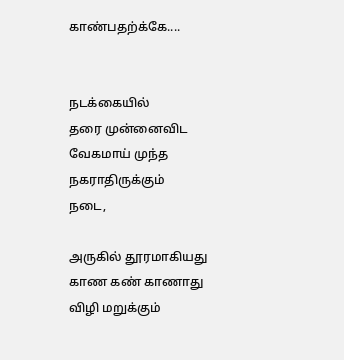காண்பதற்க்கே....


நடக்கையில்
தரை முன்னைவிட
வேகமாய் முந்த
நகராதிருக்கும்
நடை,

அருகில் தூரமாகியது
காண கண் காணாது
விழி மறுக்கும்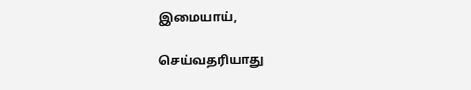இமையாய்,

செய்வதரியாது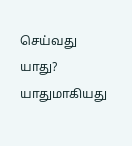செய்வது யாது?
யாதுமாகியது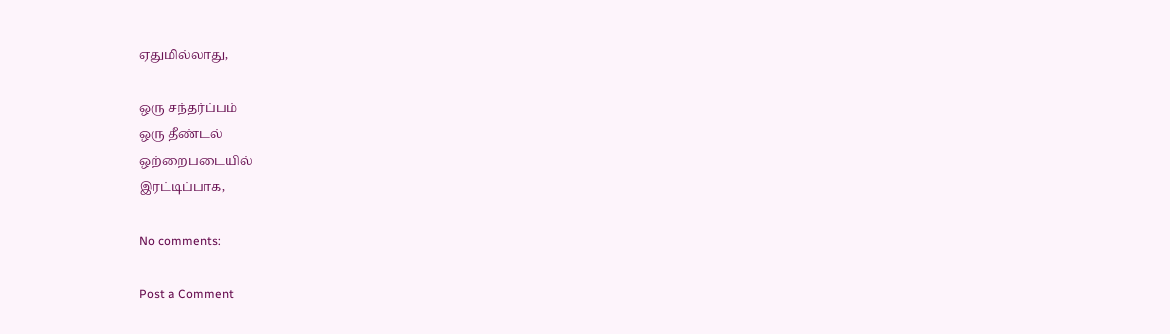ஏதுமில்லாது,

ஒரு சந்தர்ப்பம்
ஒரு தீண்டல்
ஒற்றைபடையில்
இரட்டிப்பாக,

No comments:

Post a Comment